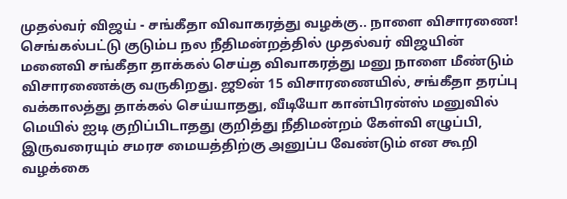முதல்வர் விஜய் - சங்கீதா விவாகரத்து வழக்கு.. நாளை விசாரணை!
செங்கல்பட்டு குடும்ப நல நீதிமன்றத்தில் முதல்வர் விஜயின் மனைவி சங்கீதா தாக்கல் செய்த விவாகரத்து மனு நாளை மீண்டும் விசாரணைக்கு வருகிறது. ஜூன் 15 விசாரணையில், சங்கீதா தரப்பு வக்காலத்து தாக்கல் செய்யாதது, வீடியோ கான்பிரன்ஸ் மனுவில் மெயில் ஐடி குறிப்பிடாதது குறித்து நீதிமன்றம் கேள்வி எழுப்பி, இருவரையும் சமரச மையத்திற்கு அனுப்ப வேண்டும் என கூறி வழக்கை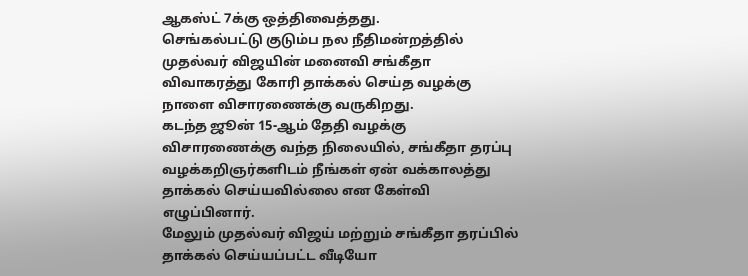ஆகஸ்ட் 7க்கு ஒத்திவைத்தது.
செங்கல்பட்டு குடும்ப நல நீதிமன்றத்தில் முதல்வர் விஜயின் மனைவி சங்கீதா விவாகரத்து கோரி தாக்கல் செய்த வழக்கு நாளை விசாரணைக்கு வருகிறது.
கடந்த ஜூன் 15-ஆம் தேதி வழக்கு விசாரணைக்கு வந்த நிலையில், சங்கீதா தரப்பு வழக்கறிஞர்களிடம் நீங்கள் ஏன் வக்காலத்து தாக்கல் செய்யவில்லை என கேள்வி எழுப்பினார்.
மேலும் முதல்வர் விஜய் மற்றும் சங்கீதா தரப்பில் தாக்கல் செய்யப்பட்ட வீடியோ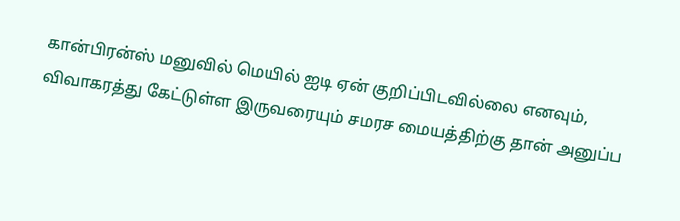கான்பிரன்ஸ் மனுவில் மெயில் ஐடி ஏன் குறிப்பிடவில்லை எனவும், விவாகரத்து கேட்டுள்ள இருவரையும் சமரச மையத்திற்கு தான் அனுப்ப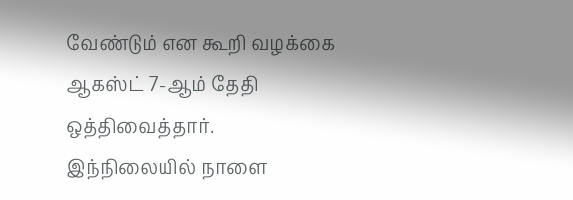வேண்டும் என கூறி வழக்கை ஆகஸ்ட் 7-ஆம் தேதி ஒத்திவைத்தார்.
இந்நிலையில் நாளை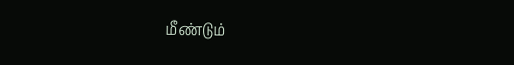மீண்டும்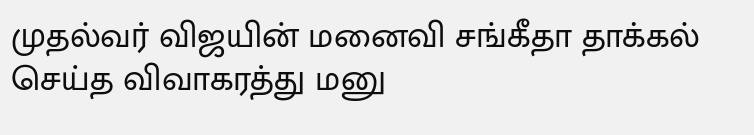முதல்வர் விஜயின் மனைவி சங்கீதா தாக்கல் செய்த விவாகரத்து மனு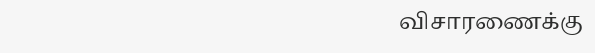விசாரணைக்கு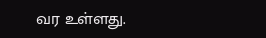வர உள்ளது.